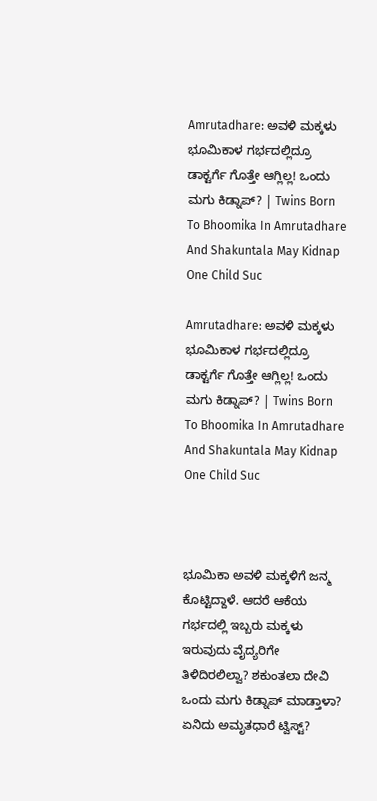Amrutadhare: ಅವಳಿ ಮಕ್ಕಳು ಭೂಮಿಕಾಳ ಗರ್ಭದಲ್ಲಿದ್ರೂ ಡಾಕ್ಟರ್ಗೆ ಗೊತ್ತೇ ಆಗ್ಲಿಲ್ಲ! ಒಂದು ಮಗು ಕಿಡ್ನಾಪ್? | Twins Born To Bhoomika In Amrutadhare And Shakuntala May Kidnap One Child Suc

Amrutadhare: ಅವಳಿ ಮಕ್ಕಳು ಭೂಮಿಕಾಳ ಗರ್ಭದಲ್ಲಿದ್ರೂ ಡಾಕ್ಟರ್ಗೆ ಗೊತ್ತೇ ಆಗ್ಲಿಲ್ಲ! ಒಂದು ಮಗು ಕಿಡ್ನಾಪ್? | Twins Born To Bhoomika In Amrutadhare And Shakuntala May Kidnap One Child Suc



ಭೂಮಿಕಾ ಅವಳಿ ಮಕ್ಕಳಿಗೆ ಜನ್ಮ ಕೊಟ್ಟಿದ್ದಾಳೆ. ಆದರೆ ಆಕೆಯ ಗರ್ಭದಲ್ಲಿ ಇಬ್ಬರು ಮಕ್ಕಳು ಇರುವುದು ವೈದ್ಯರಿಗೇ ತಿಳಿದಿರಲಿಲ್ವಾ? ಶಕುಂತಲಾ ದೇವಿ ಒಂದು ಮಗು ಕಿಡ್ನಾಪ್ ಮಾಡ್ತಾಳಾ? ಏನಿದು ಅಮೃತಧಾರೆ ಟ್ವಿಸ್ಟ್?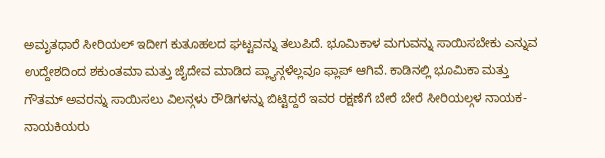ಅಮೃತಧಾರೆ ಸೀರಿಯಲ್ ಇದೀಗ ಕುತೂಹಲದ ಘಟ್ಟವನ್ನು ತಲುಪಿದೆ. ಭೂಮಿಕಾಳ ಮಗುವನ್ನು ಸಾಯಿಸಬೇಕು ಎನ್ನುವ ಉದ್ದೇಶದಿಂದ ಶಕುಂತಮಾ ಮತ್ತು ಜೈದೇವ ಮಾಡಿದ ಪ್ಲ್ಯಾನ್ಗಳೆಲ್ಲವೂ ಫ್ಲಾಪ್ ಆಗಿವೆ. ಕಾಡಿನಲ್ಲಿ ಭೂಮಿಕಾ ಮತ್ತು ಗೌತಮ್ ಅವರನ್ನು ಸಾಯಿಸಲು ವಿಲನ್ಗಳು ರೌಡಿಗಳನ್ನು ಬಿಟ್ಟಿದ್ದರೆ ಇವರ ರಕ್ಷಣೆಗೆ ಬೇರೆ ಬೇರೆ ಸೀರಿಯಲ್ಗಳ ನಾಯಕ-ನಾಯಕಿಯರು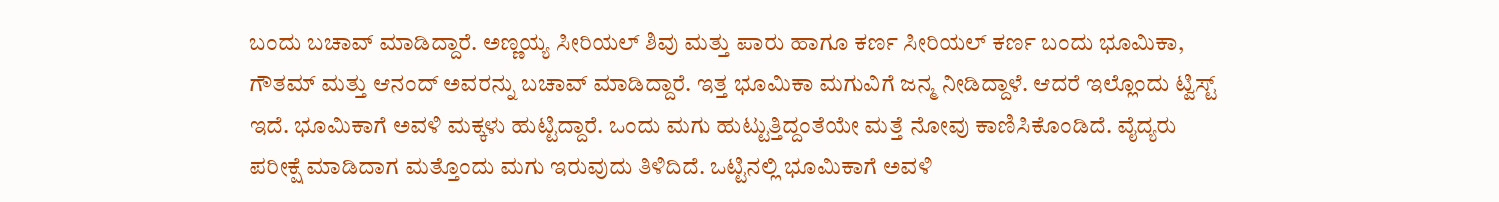ಬಂದು ಬಚಾವ್ ಮಾಡಿದ್ದಾರೆ. ಅಣ್ಣಯ್ಯ ಸೀರಿಯಲ್ ಶಿವು ಮತ್ತು ಪಾರು ಹಾಗೂ ಕರ್ಣ ಸೀರಿಯಲ್ ಕರ್ಣ ಬಂದು ಭೂಮಿಕಾ, ಗೌತಮ್ ಮತ್ತು ಆನಂದ್ ಅವರನ್ನು ಬಚಾವ್ ಮಾಡಿದ್ದಾರೆ. ಇತ್ತ ಭೂಮಿಕಾ ಮಗುವಿಗೆ ಜನ್ಮ ನೀಡಿದ್ದಾಳೆ. ಆದರೆ ಇಲ್ಲೊಂದು ಟ್ವಿಸ್ಟ್ ಇದೆ. ಭೂಮಿಕಾಗೆ ಅವಳಿ ಮಕ್ಕಳು ಹುಟ್ಟಿದ್ದಾರೆ. ಒಂದು ಮಗು ಹುಟ್ಟುತ್ತಿದ್ದಂತೆಯೇ ಮತ್ತೆ ನೋವು ಕಾಣಿಸಿಕೊಂಡಿದೆ. ವೈದ್ಯರು ಪರೀಕ್ಷೆ ಮಾಡಿದಾಗ ಮತ್ತೊಂದು ಮಗು ಇರುವುದು ತಿಳಿದಿದೆ. ಒಟ್ಟಿನಲ್ಲಿ ಭೂಮಿಕಾಗೆ ಅವಳಿ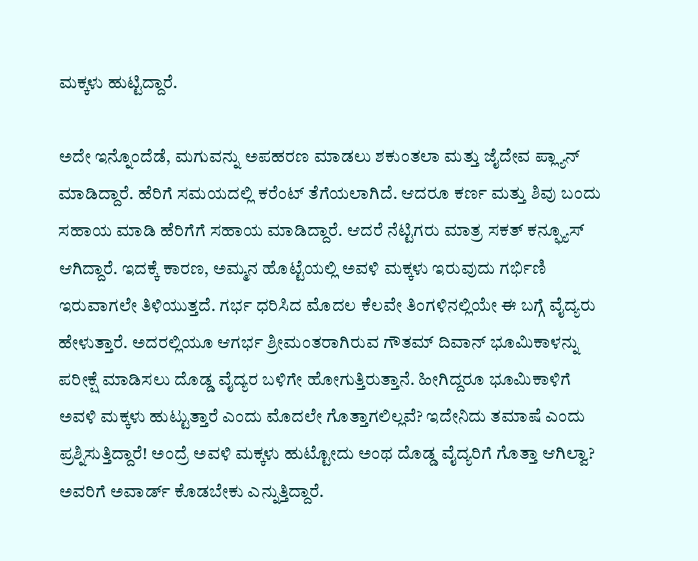ಮಕ್ಕಳು ಹುಟ್ಟಿದ್ದಾರೆ.

ಅದೇ ಇನ್ನೊಂದೆಡೆ, ಮಗುವನ್ನು ಅಪಹರಣ ಮಾಡಲು ಶಕುಂತಲಾ ಮತ್ತು ಜೈದೇವ ಪ್ಲ್ಯಾನ್ ಮಾಡಿದ್ದಾರೆ. ಹೆರಿಗೆ ಸಮಯದಲ್ಲಿ ಕರೆಂಟ್ ತೆಗೆಯಲಾಗಿದೆ. ಆದರೂ ಕರ್ಣ ಮತ್ತು ಶಿವು ಬಂದು ಸಹಾಯ ಮಾಡಿ ಹೆರಿಗೆಗೆ ಸಹಾಯ ಮಾಡಿದ್ದಾರೆ. ಆದರೆ ನೆಟ್ಟಿಗರು ಮಾತ್ರ ಸಕತ್ ಕನ್ಫ್ಯೂಸ್ ಆಗಿದ್ದಾರೆ. ಇದಕ್ಕೆ ಕಾರಣ, ಅಮ್ಮನ ಹೊಟ್ಟೆಯಲ್ಲಿ ಅವಳಿ ಮಕ್ಕಳು ಇರುವುದು ಗರ್ಭಿಣಿ ಇರುವಾಗಲೇ ತಿಳಿಯುತ್ತದೆ. ಗರ್ಭ ಧರಿಸಿದ ಮೊದಲ ಕೆಲವೇ ತಿಂಗಳಿನಲ್ಲಿಯೇ ಈ ಬಗ್ಗೆ ವೈದ್ಯರು ಹೇಳುತ್ತಾರೆ. ಅದರಲ್ಲಿಯೂ ಆಗರ್ಭ ಶ್ರೀಮಂತರಾಗಿರುವ ಗೌತಮ್ ದಿವಾನ್ ಭೂಮಿಕಾಳನ್ನು ಪರೀಕ್ಷೆ ಮಾಡಿಸಲು ದೊಡ್ಡ ವೈದ್ಯರ ಬಳಿಗೇ ಹೋಗುತ್ತಿರುತ್ತಾನೆ. ಹೀಗಿದ್ದರೂ ಭೂಮಿಕಾಳಿಗೆ ಅವಳಿ ಮಕ್ಕಳು ಹುಟ್ಟುತ್ತಾರೆ ಎಂದು ಮೊದಲೇ ಗೊತ್ತಾಗಲಿಲ್ಲವೆ? ಇದೇನಿದು ತಮಾಷೆ ಎಂದು ಪ್ರಶ್ನಿಸುತ್ತಿದ್ದಾರೆ! ಅಂದ್ರೆ ಅವಳಿ ಮಕ್ಕಳು ಹುಟ್ಟೋದು ಅಂಥ ದೊಡ್ಡ ವೈದ್ಯರಿಗೆ ಗೊತ್ತಾ ಆಗಿಲ್ವಾ? ಅವರಿಗೆ ಅವಾರ್ಡ್ ಕೊಡಬೇಕು ಎನ್ನುತ್ತಿದ್ದಾರೆ.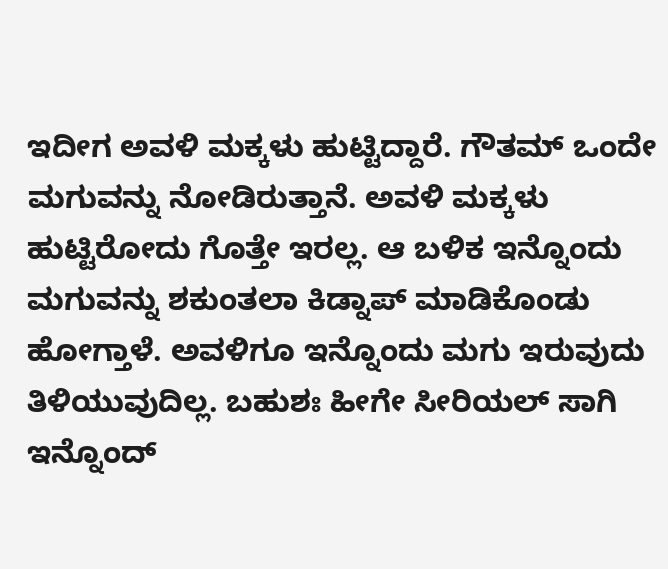ಇದೀಗ ಅವಳಿ ಮಕ್ಕಳು ಹುಟ್ಟಿದ್ದಾರೆ. ಗೌತಮ್ ಒಂದೇ ಮಗುವನ್ನು ನೋಡಿರುತ್ತಾನೆ. ಅವಳಿ ಮಕ್ಕಳು ಹುಟ್ಟಿರೋದು ಗೊತ್ತೇ ಇರಲ್ಲ. ಆ ಬಳಿಕ ಇನ್ನೊಂದು ಮಗುವನ್ನು ಶಕುಂತಲಾ ಕಿಡ್ನಾಪ್ ಮಾಡಿಕೊಂಡು ಹೋಗ್ತಾಳೆ. ಅವಳಿಗೂ ಇನ್ನೊಂದು ಮಗು ಇರುವುದು ತಿಳಿಯುವುದಿಲ್ಲ. ಬಹುಶಃ ಹೀಗೇ ಸೀರಿಯಲ್ ಸಾಗಿ ಇನ್ನೊಂದ್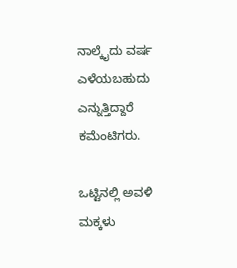ನಾಲ್ಕೈದು ವರ್ಷ ಎಳೆಯಬಹುದು ಎನ್ನುತ್ತಿದ್ದಾರೆ ಕಮೆಂಟಿಗರು.

ಒಟ್ಟಿನಲ್ಲಿ ಅವಳಿ ಮಕ್ಕಳು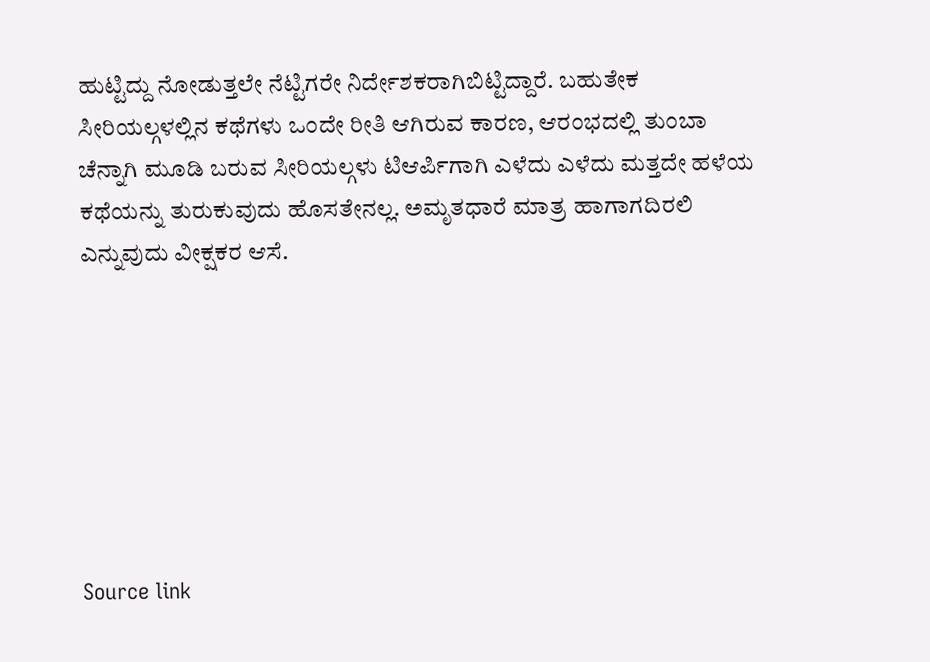ಹುಟ್ಟಿದ್ದು ನೋಡುತ್ತಲೇ ನೆಟ್ಟಿಗರೇ ನಿರ್ದೇಶಕರಾಗಿಬಿಟ್ಟಿದ್ದಾರೆ. ಬಹುತೇಕ ಸೀರಿಯಲ್ಗಳಲ್ಲಿನ ಕಥೆಗಳು ಒಂದೇ ರೀತಿ ಆಗಿರುವ ಕಾರಣ, ಆರಂಭದಲ್ಲಿ ತುಂಬಾ ಚೆನ್ನಾಗಿ ಮೂಡಿ ಬರುವ ಸೀರಿಯಲ್ಗಳು ಟಿಆರ್ಪಿಗಾಗಿ ಎಳೆದು ಎಳೆದು ಮತ್ತದೇ ಹಳೆಯ ಕಥೆಯನ್ನು ತುರುಕುವುದು ಹೊಸತೇನಲ್ಲ. ಅಮೃತಧಾರೆ ಮಾತ್ರ ಹಾಗಾಗದಿರಲಿ ಎನ್ನುವುದು ವೀಕ್ಷಕರ ಆಸೆ.







Source link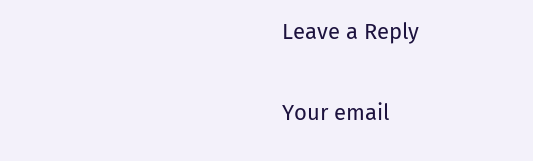Leave a Reply

Your email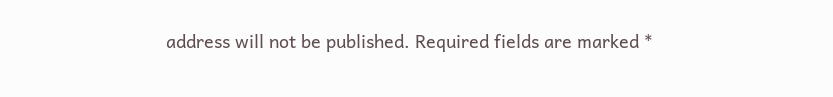address will not be published. Required fields are marked *